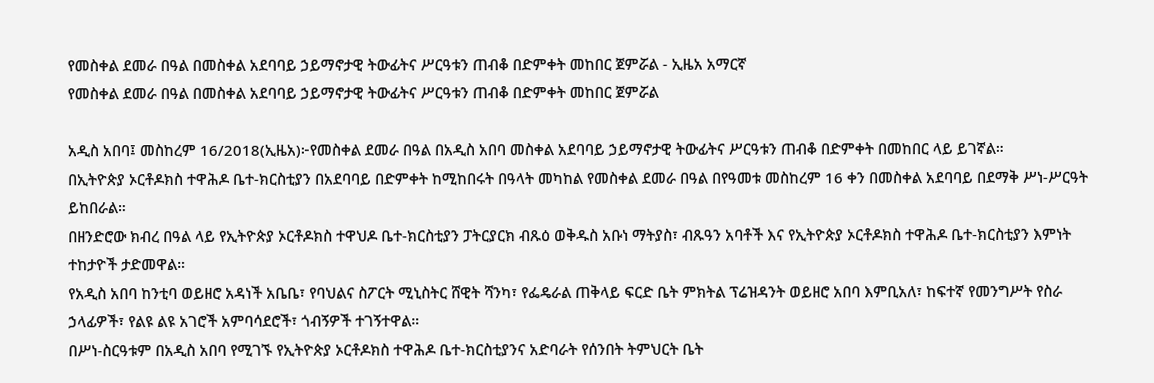የመስቀል ደመራ በዓል በመስቀል አደባባይ ኃይማኖታዊ ትውፊትና ሥርዓቱን ጠብቆ በድምቀት መከበር ጀምሯል - ኢዜአ አማርኛ
የመስቀል ደመራ በዓል በመስቀል አደባባይ ኃይማኖታዊ ትውፊትና ሥርዓቱን ጠብቆ በድምቀት መከበር ጀምሯል

አዲስ አበባ፤ መስከረም 16/2018(ኢዜአ)፦የመስቀል ደመራ በዓል በአዲስ አበባ መስቀል አደባባይ ኃይማኖታዊ ትውፊትና ሥርዓቱን ጠብቆ በድምቀት በመከበር ላይ ይገኛል።
በኢትዮጵያ ኦርቶዶክስ ተዋሕዶ ቤተ-ክርስቲያን በአደባባይ በድምቀት ከሚከበሩት በዓላት መካከል የመስቀል ደመራ በዓል በየዓመቱ መስከረም 16 ቀን በመስቀል አደባባይ በደማቅ ሥነ-ሥርዓት ይከበራል።
በዘንድሮው ክብረ በዓል ላይ የኢትዮጵያ ኦርቶዶክስ ተዋህዶ ቤተ-ክርስቲያን ፓትርያርክ ብጹዕ ወቅዱስ አቡነ ማትያስ፣ ብጹዓን አባቶች እና የኢትዮጵያ ኦርቶዶክስ ተዋሕዶ ቤተ-ክርስቲያን እምነት ተከታዮች ታድመዋል።
የአዲስ አበባ ከንቲባ ወይዘሮ አዳነች አቤቤ፣ የባህልና ስፖርት ሚኒስትር ሸዊት ሻንካ፣ የፌዴራል ጠቅላይ ፍርድ ቤት ምክትል ፕሬዝዳንት ወይዘሮ አበባ እምቢአለ፣ ከፍተኛ የመንግሥት የስራ ኃላፊዎች፣ የልዩ ልዩ አገሮች አምባሳደሮች፣ ጎብኝዎች ተገኝተዋል።
በሥነ-ስርዓቱም በአዲስ አበባ የሚገኙ የኢትዮጵያ ኦርቶዶክስ ተዋሕዶ ቤተ-ክርስቲያንና አድባራት የሰንበት ትምህርት ቤት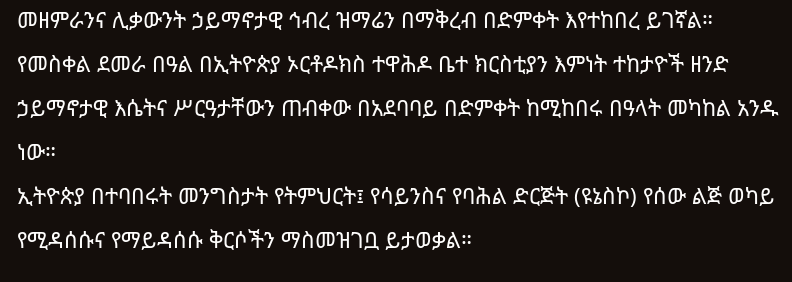መዘምራንና ሊቃውንት ኃይማኖታዊ ኅብረ ዝማሬን በማቅረብ በድምቀት እየተከበረ ይገኛል።
የመስቀል ደመራ በዓል በኢትዮጵያ ኦርቶዶክስ ተዋሕዶ ቤተ ክርስቲያን እምነት ተከታዮች ዘንድ ኃይማኖታዊ እሴትና ሥርዓታቸውን ጠብቀው በአደባባይ በድምቀት ከሚከበሩ በዓላት መካከል አንዱ ነው።
ኢትዮጵያ በተባበሩት መንግስታት የትምህርት፤ የሳይንስና የባሕል ድርጅት (ዩኔስኮ) የሰው ልጅ ወካይ የሚዳሰሱና የማይዳሰሱ ቅርሶችን ማስመዝገቧ ይታወቃል።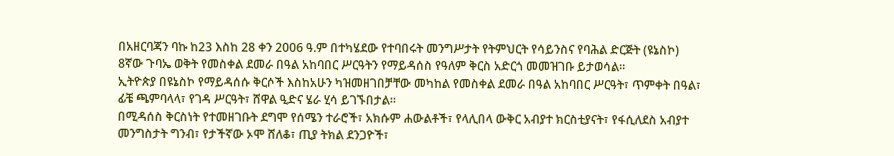በአዘርባጃን ባኩ ከ23 እስከ 28 ቀን 2006 ዓ.ም በተካሄደው የተባበሩት መንግሥታት የትምህርት የሳይንስና የባሕል ድርጅት (ዩኔስኮ) 8ኛው ጉባኤ ወቅት የመስቀል ደመራ በዓል አከባበር ሥርዓትን የማይዳሰስ የዓለም ቅርስ አድርጎ መመዝገቡ ይታወሳል።
ኢትዮጵያ በዩኔስኮ የማይዳሰሱ ቅርሶች እስከአሁን ካዝመዘገበቻቸው መካከል የመስቀል ደመራ በዓል አከባበር ሥርዓት፣ ጥምቀት በዓል፣ ፊቼ ጫምባላላ፣ የገዳ ሥርዓት፣ ሸዋል ዒድና ሄራ ሂሳ ይገኙበታል።
በሚዳሰስ ቅርስነት የተመዘገቡት ደግሞ የሰሜን ተራሮች፣ አክሱም ሐውልቶች፣ የላሊበላ ውቅር አብያተ ክርስቲያናት፣ የፋሲለደስ አብያተ መንግስታት ግንብ፣ የታችኛው ኦሞ ሸለቆ፣ ጢያ ትክል ደንጋዮች፣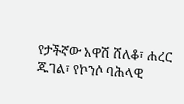የታችኛው አዋሽ ሸለቆ፣ ሐረር ጁገል፣ የኮንሶ ባሕላዊ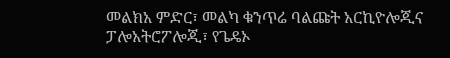መልክአ ምድር፣ መልካ ቁንጥሬ ባልጩት አርኪዮሎጂና ፓሎአትሮፖሎጂ፣ የጌዴኦ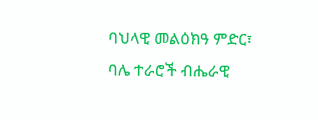ባህላዊ መልዕክዓ ምድር፣ ባሌ ተራሮች ብሔራዊ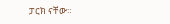ፓርክ ናቸው።